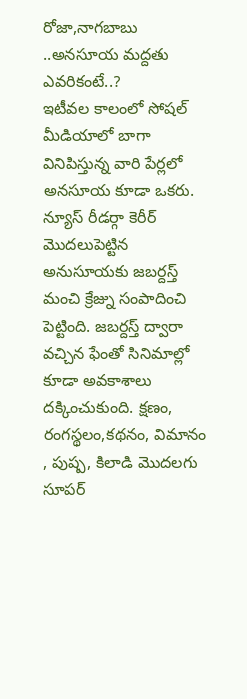రోజా,నాగబాబు ..అనసూయ మద్దతు ఎవరికంటే..?
ఇటీవల కాలంలో సోషల్ మీడియాలో బాగా వినిపిస్తున్న వారి పేర్లలో అనసూయ కూడా ఒకరు. న్యూస్ రీడర్గా కెరీర్ మొదలుపెట్టిన అనుసూయకు జబర్దస్త్ మంచి క్రేజ్ను సంపాదించి పెట్టింది. జబర్దస్త్ ద్వారా వచ్చిన ఫేంతో సినిమాల్లో కూడా అవకాశాలు దక్కించుకుంది. క్షణం, రంగస్థలం,కథనం, విమానం , పుష్ప, కిలాడి మొదలగు సూపర్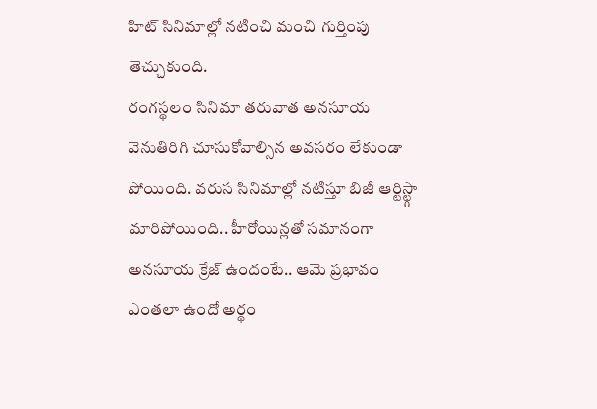హిట్ సినిమాల్లో నటించి మంచి గుర్తింపు తెచ్చుకుంది.
రంగస్థలం సినిమా తరువాత అనసూయ వెనుతిరిగి చూసుకోవాల్సిన అవసరం లేకుండా పోయింది. వరుస సినిమాల్లో నటిస్తూ బిజీ ఆర్టిస్ట్గా మారిపోయింది.. హీరోయిన్లతో సమానంగా అనసూయ క్రేజ్ ఉందంటే.. ఆమె ప్రభావం ఎంతలా ఉందో అర్థం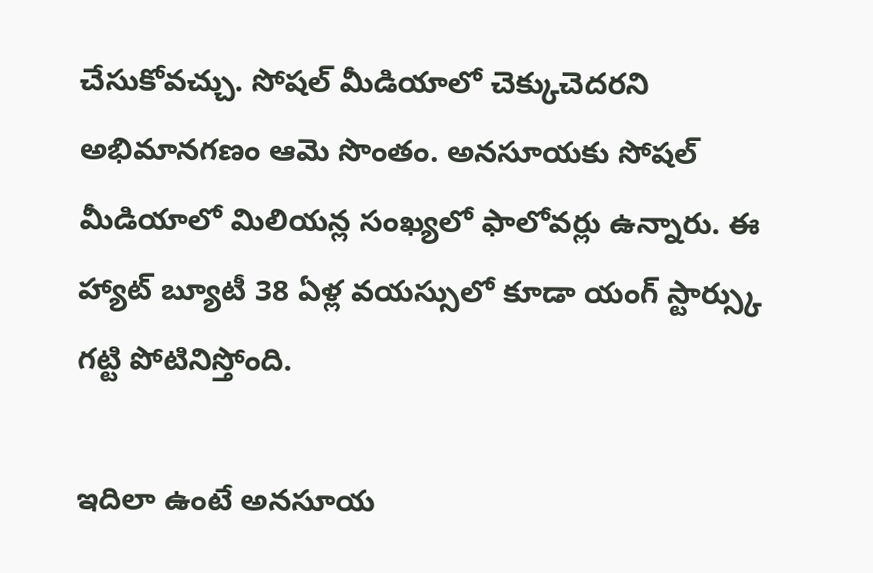చేసుకోవచ్చు. సోషల్ మీడియాలో చెక్కుచెదరని అభిమానగణం ఆమె సొంతం. అనసూయకు సోషల్ మీడియాలో మిలియన్ల సంఖ్యలో ఫాలోవర్లు ఉన్నారు. ఈ హ్యాట్ బ్యూటీ 38 ఏళ్ల వయస్సులో కూడా యంగ్ స్టార్స్కు గట్టి పోటినిస్తోంది.

ఇదిలా ఉంటే అనసూయ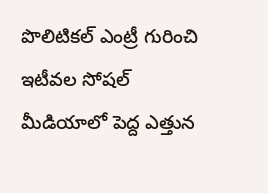పొలిటికల్ ఎంట్రీ గురించి ఇటీవల సోషల్ మీడియాలో పెద్ద ఎత్తున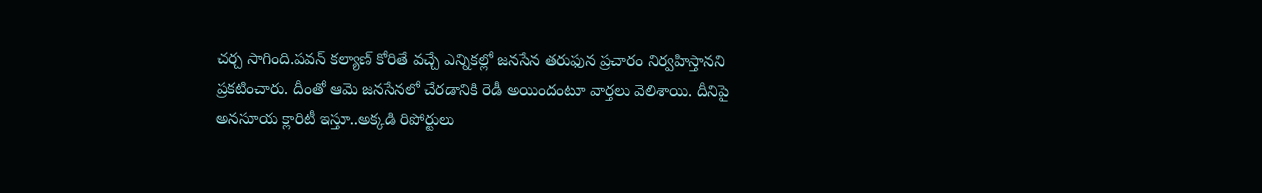చర్చ సాగింది.పవన్ కల్యాణ్ కోరితే వచ్చే ఎన్నికల్లో జనసేన తరుఫున ప్రచారం నిర్వహిస్తానని ప్రకటించారు. దీంతో ఆమె జనసేనలో చేరడానికి రెడీ అయిందంటూ వార్తలు వెలిశాయి. దీనిపై అనసూయ క్లారిటీ ఇస్తూ..అక్కడి రిపోర్టులు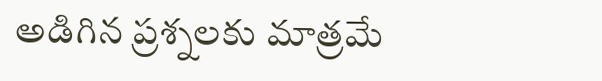అడిగిన ప్రశ్నలకు మాత్రమే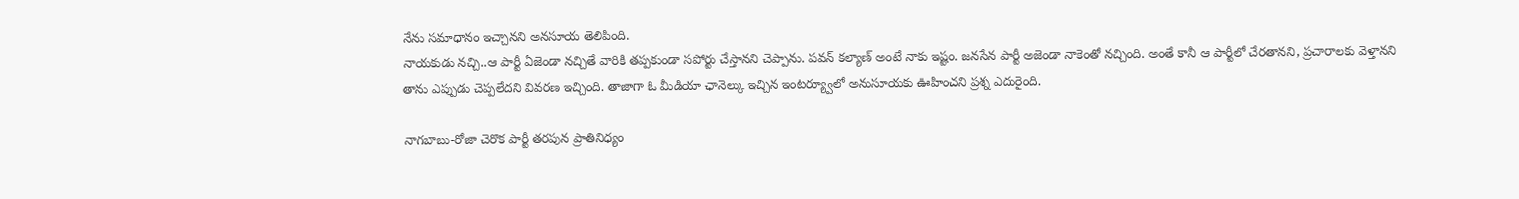నేను సమాధానం ఇచ్చానని అనసూయ తెలిపింది.
నాయకుడు నచ్చి..ఆ పార్టీ ఏజెండా నచ్చితే వారికి తప్పకుండా సపోర్టు చేస్తానని చెప్పాను. పవన్ కల్యాణ్ అంటే నాకు ఇష్టం. జనసేన పార్టీ అజెండా నాకెంతో నచ్చింది. అంతే కానీ ఆ పార్టీలో చేరతానని, ప్రచారాలకు వెళ్తానని తాను ఎప్పుడు చెప్పలేదని వివరణ ఇచ్చింది. తాజాగా ఓ మీడియా ఛానెల్కు ఇచ్చిన ఇంటర్య్వూలో అనుసూయకు ఊహించని ప్రశ్న ఎదురైంది.

నాగబాబు-రోజా చెరొక పార్టీ తరపున ప్రాతినిధ్యం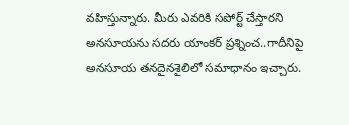వహిస్తున్నారు. మీరు ఎవరికి సపోర్ట్ చేస్తారని అనసూయను సదరు యాంకర్ ప్రశ్నించ..గాదీనిపై అనసూయ తనదైనశైలిలో సమాధానం ఇచ్చారు.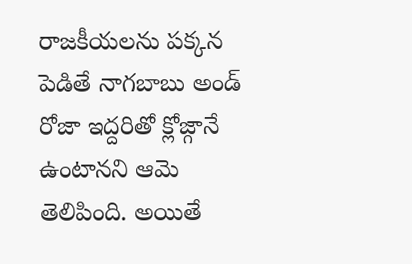రాజకీయలను పక్కన పెడితే నాగబాబు అండ్ రోజా ఇద్దరితో క్లోజ్గానే ఉంటానని ఆమె తెలిపింది. అయితే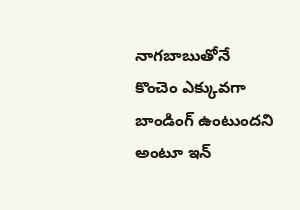నాగబాబుతోనే కొంచెం ఎక్కువగా బాండింగ్ ఉంటుందని అంటూ ఇన్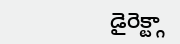డైరెక్ట్గా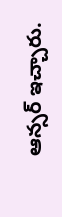ఆన్సర్ ఇచ్చారు.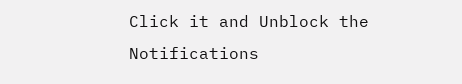Click it and Unblock the Notifications